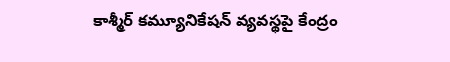కాశ్మీర్‌ కమ్యూనికేషన్‌ వ్యవస్థపై కేంద్రం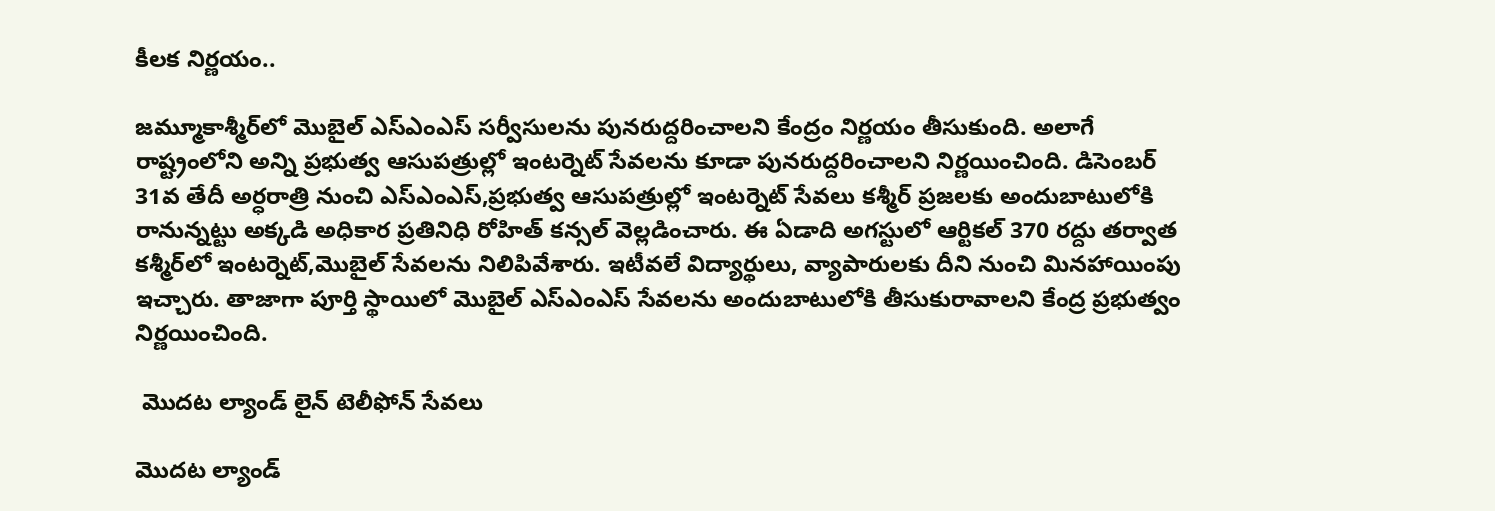కీలక నిర్ణయం..

జమ్మూకాశ్మీర్‌లో మొబైల్ ఎస్ఎంఎస్ సర్వీసులను పునరుద్దరించాలని కేంద్రం నిర్ణయం తీసుకుంది. అలాగే రాష్ట్రంలోని అన్ని ప్రభుత్వ ఆసుపత్రుల్లో ఇంటర్నెట్ సేవలను కూడా పునరుద్దరించాలని నిర్ణయించింది. డిసెంబర్ 31వ తేదీ అర్ధరాత్రి నుంచి ఎస్ఎంఎస్,ప్రభుత్వ ఆసుపత్రుల్లో ఇంటర్నెట్ సేవలు కశ్మీర్ ప్రజలకు అందుబాటులోకి రానున్నట్టు అక్కడి అధికార ప్రతినిధి రోహిత్ కన్సల్ వెల్లడించారు. ఈ ఏడాది అగస్టులో ఆర్టికల్ 370 రద్దు తర్వాత కశ్మీర్‌లో ఇంటర్నెట్,మొబైల్ సేవలను నిలిపివేశారు. ఇటీవలే విద్యార్థులు, వ్యాపారులకు దీని నుంచి మినహాయింపు ఇచ్చారు. తాజాగా పూర్తి స్థాయిలో మొబైల్ ఎస్ఎంఎస్ సేవలను అందుబాటులోకి తీసుకురావాలని కేంద్ర ప్రభుత్వం నిర్ణయించింది.

 మొదట ల్యాండ్ లైన్ టెలీఫోన్ సేవలు

మొదట ల్యాండ్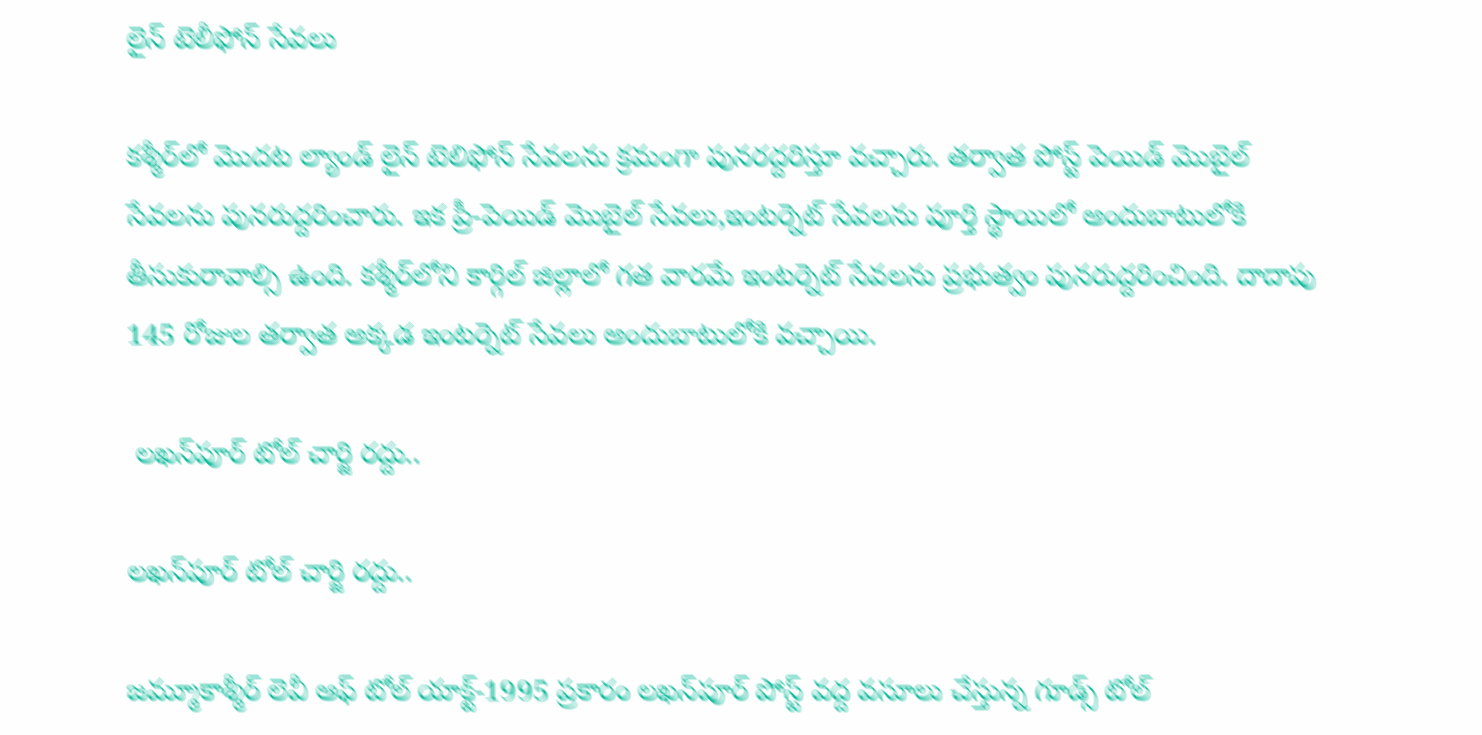లైన్ టెలీఫోన్ సేవలు

కశ్మీర్‌లో మొదట ల్యాండ్ లైన్ టెలిఫోన్ సేవలను క్రమంగా పునరద్దరిస్తూ వచ్చారు. తర్వాత పోస్ట్‌ పెయిడ్ మొబైల్ సేవలను పునరుద్దరించారు. ఇక ప్రీ-పెయిడ్ మొబైల్ సేవలు,ఇంటర్నెట్ సేవలను పూర్తి స్థాయిలో అందుబాటులోకి తీసుకురావాల్సి ఉంది. కశ్మీర్‌లోని కార్గిల్ జిల్లాలో గత వారమే ఇంటర్నెట్ సేవలను ప్రభుత్వం పునరుద్దరించింది. దాదాపు 145 రోజుల తర్వాత అక్కడ ఇంటర్నెట్ సేవలు అందుబాటులోకి వచ్చాయి.

 లఖన్‌పూర్ టోల్ చార్జి రద్దు..

లఖన్‌పూర్ టోల్ చార్జి రద్దు..

జమ్మూకాశ్మీర్ లెవీ ఆఫ్ టోల్ యాక్ట్-1995 ప్రకారం లఖన్‌పూర్ పోస్ట్ వద్ద వసూలు చేస్తున్న గూడ్స్ టోల్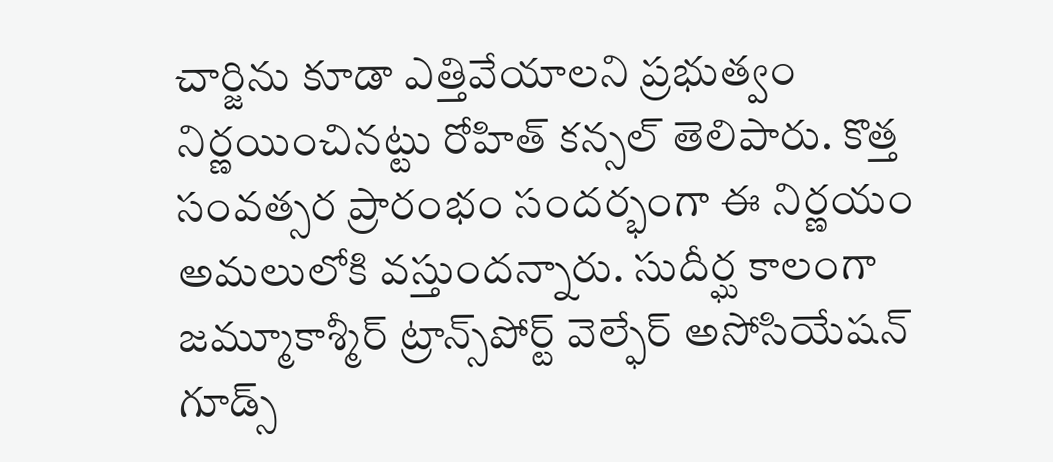చార్జిను కూడా ఎత్తివేయాలని ప్రభుత్వం నిర్ణయించినట్టు రోహిత్ కన్సల్ తెలిపారు. కొత్త సంవత్సర ప్రారంభం సందర్భంగా ఈ నిర్ణయం అమలులోకి వస్తుందన్నారు. సుదీర్ఘ కాలంగా జమ్మూకాశ్మీర్ ట్రాన్స్‌పోర్ట్ వెల్ఫేర్ అసోసియేషన్ గూడ్స్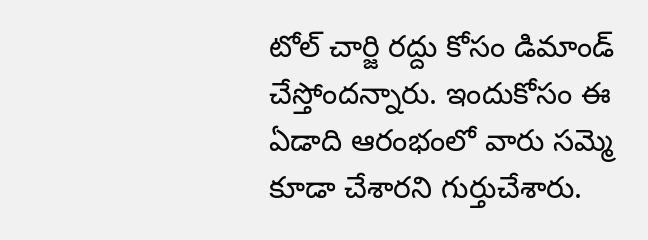టోల్ చార్జి రద్దు కోసం డిమాండ్ చేస్తోందన్నారు. ఇందుకోసం ఈ ఏడాది ఆరంభంలో వారు సమ్మె కూడా చేశారని గుర్తుచేశారు.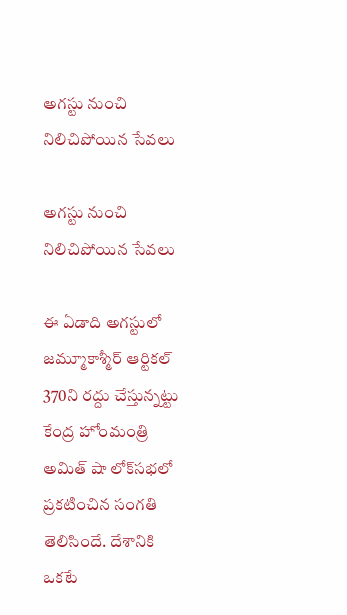అగస్టు నుంచి నిలిచిపోయిన సేవలు

అగస్టు నుంచి నిలిచిపోయిన సేవలు

ఈ ఏడాది అగస్టులో జమ్మూకాశ్మీర్ ఆర్టికల్ 370ని రద్దు చేస్తున్నట్టు కేంద్ర హోంమంత్రి అమిత్ షా లోక్‌సభలో ప్రకటించిన సంగతి తెలిసిందే. దేశానికి ఒకటే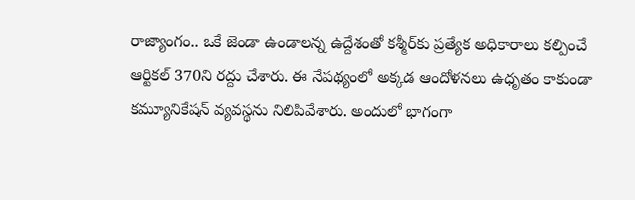రాజ్యాంగం.. ఒకే జెండా ఉండాలన్న ఉద్దేశంతో కశ్మీర్‌కు ప్రత్యేక అధికారాలు కల్పించే ఆర్టికల్ 370ని రద్దు చేశారు. ఈ నేపథ్యంలో అక్కడ ఆందోళనలు ఉధృతం కాకుండా కమ్యూనికేషన్ వ్యవస్థను నిలిపివేశారు. అందులో భాగంగా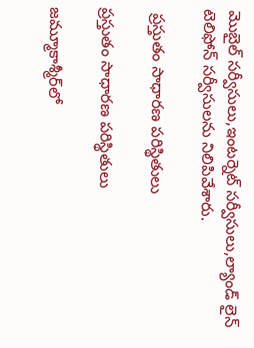మొబైల్ సర్వీసులు,ఇంటర్నెట్ సర్వీసులు,ల్యాండ్ లైన్ టెలిఫోన్ సర్వీసులను నిలిపివేశారు.

 ప్రస్తుతం సాధారణ పరిస్థితులు

ప్రస్తుతం సాధారణ పరిస్థితులు

జమ్మూకాశ్మీర్‌లో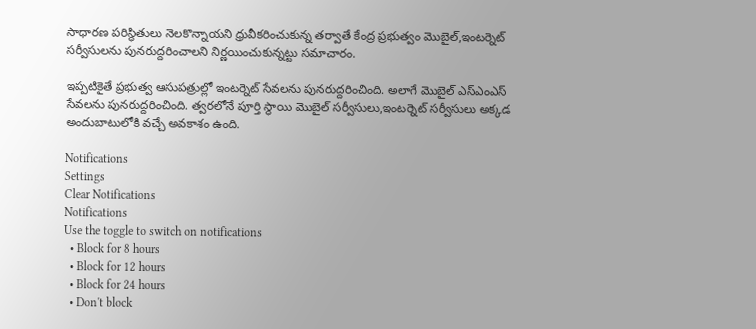సాధారణ పరిస్థితులు నెలకొన్నాయని ధ్రువీకరించుకున్న తర్వాతే కేంద్ర ప్రభుత్వం మొబైల్,ఇంటర్నెట్ సర్వీసులను పునరుద్దరించాలని నిర్ణయించుకున్నట్టు సమాచారం.

ఇప్పటికైతే ప్రభుత్వ ఆసుపత్రుల్లో ఇంటర్నెట్ సేవలను పునరుద్దరించింది. అలాగే మొబైల్ ఎస్ఎంఎస్ సేవలను పునరుద్దరించింది. త్వరలోనే పూర్తి స్థాయి మొబైల్ సర్వీసులు,ఇంటర్నెట్ సర్వీసులు అక్కడ అందుబాటులోకి వచ్చే అవకాశం ఉంది.

Notifications
Settings
Clear Notifications
Notifications
Use the toggle to switch on notifications
  • Block for 8 hours
  • Block for 12 hours
  • Block for 24 hours
  • Don't block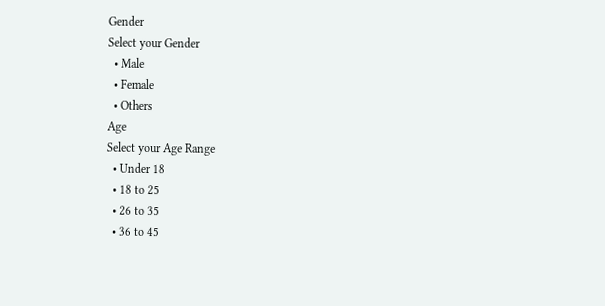Gender
Select your Gender
  • Male
  • Female
  • Others
Age
Select your Age Range
  • Under 18
  • 18 to 25
  • 26 to 35
  • 36 to 45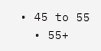• 45 to 55
  • 55+